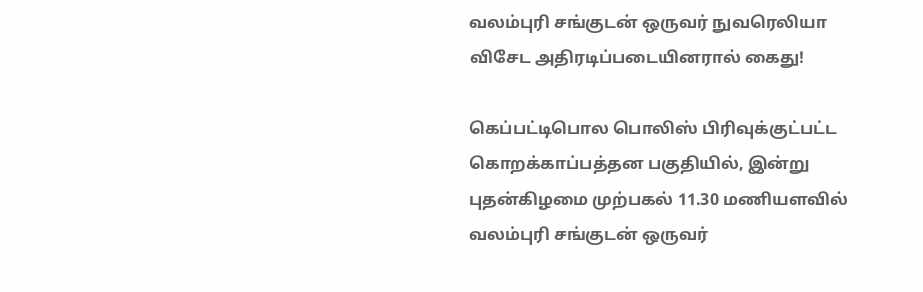வலம்புரி சங்குடன் ஒருவர் நுவரெலியா விசேட அதிரடிப்படையினரால் கைது!

கெப்பட்டிபொல பொலிஸ் பிரிவுக்குட்பட்ட கொறக்காப்பத்தன பகுதியில், இன்று புதன்கிழமை முற்பகல் 11.30 மணியளவில் வலம்புரி சங்குடன் ஒருவர்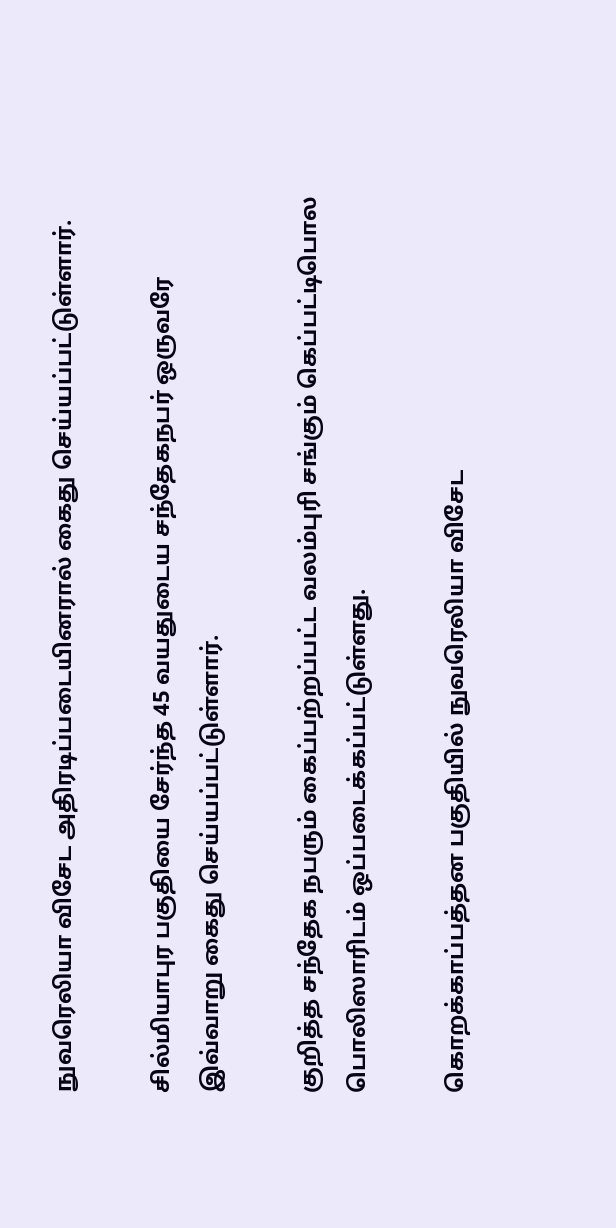நுவரெலியா விசேட அதிரடிப்படையினரால் கைது செய்யப்பட்டுள்ளார்.

சில்மியாபுர பகுதியை சேர்ந்த 45 வயதுடைய சந்தேகநபர் ஒருவரே இவ்வாறு கைது செய்யப்பட்டுள்ளார்.

குறித்த சந்தேக நபரும் கைப்பற்றப்பட்ட வலம்புரி சங்கும் கெப்பட்டிபொல பொலிஸாரிடம் ஒப்படைக்கப்பட்டுள்ளது.

கொறக்காப்பத்தன பகுதியில் நுவரெலியா விசேட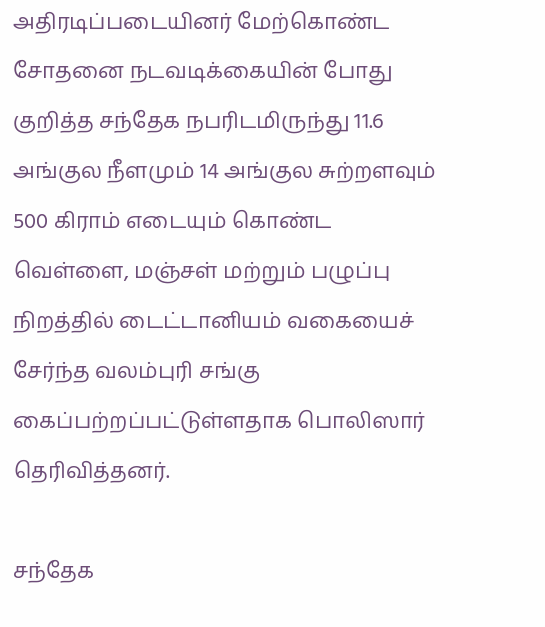அதிரடிப்படையினர் மேற்கொண்ட சோதனை நடவடிக்கையின் போது குறித்த சந்தேக நபரிடமிருந்து 11.6 அங்குல நீளமும் 14 அங்குல சுற்றளவும் 500 கிராம் எடையும் கொண்ட வெள்ளை, மஞ்சள் மற்றும் பழுப்பு நிறத்தில் டைட்டானியம் வகையைச் சேர்ந்த வலம்புரி சங்கு கைப்பற்றப்பட்டுள்ளதாக பொலிஸார் தெரிவித்தனர்.

சந்தேக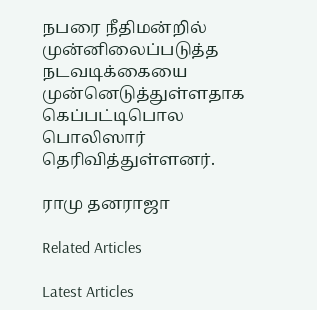நபரை நீதிமன்றில் முன்னிலைப்படுத்த நடவடிக்கையை முன்னெடுத்துள்ளதாக கெப்பட்டிபொல பொலிஸார் தெரிவித்துள்ளனர்.

ராமு தனராஜா

Related Articles

Latest Articles